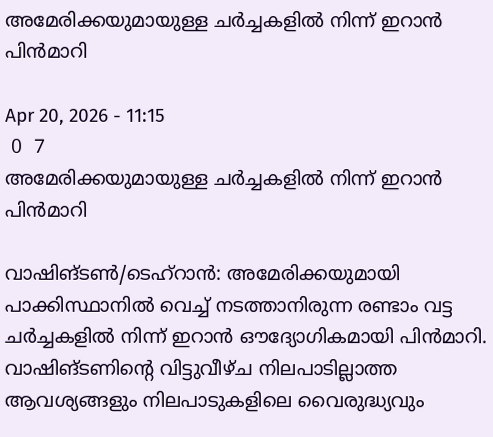അമേരിക്കയുമായുള്ള ചർച്ചകളിൽ നിന്ന് ഇറാൻ പിൻമാറി

Apr 20, 2026 - 11:15
 0  7
അമേരിക്കയുമായുള്ള ചർച്ചകളിൽ നിന്ന് ഇറാൻ പിൻമാറി

വാഷിങ്ടൺ/ടെഹ്‌റാൻ: അമേരിക്കയുമായി പാക്കിസ്ഥാനിൽ വെച്ച് നടത്താനിരുന്ന രണ്ടാം വട്ട ചർച്ചകളിൽ നിന്ന് ഇറാൻ ഔദ്യോഗികമായി പിൻമാറി. വാഷിങ്ടണിന്റെ വിട്ടുവീഴ്ച നിലപാടില്ലാത്ത ആവശ്യങ്ങളും നിലപാടുകളിലെ വൈരുദ്ധ്യവും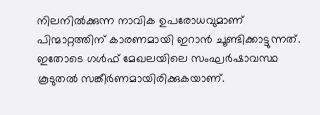നിലനിൽക്കുന്ന നാവിക ഉപരോധവുമാണ് പിന്മാറ്റത്തിന് കാരണമായി ഇറാൻ ചൂണ്ടിക്കാട്ടുന്നത്. ഇതോടെ ഗൾഫ് മേഖലയിലെ സംഘർഷാവസ്ഥ കൂടുതൽ സങ്കീർണമായിരിക്കുകയാണ്.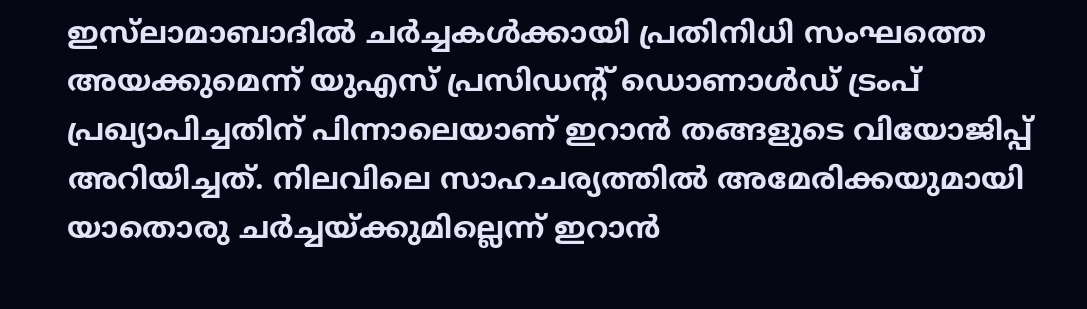ഇസ്‌ലാമാബാദിൽ ചർച്ചകൾക്കായി പ്രതിനിധി സംഘത്തെ അയക്കുമെന്ന് യുഎസ് പ്രസിഡന്റ് ഡൊണാൾഡ് ട്രംപ് പ്രഖ്യാപിച്ചതിന് പിന്നാലെയാണ് ഇറാൻ തങ്ങളുടെ വിയോജിപ്പ് അറിയിച്ചത്. നിലവിലെ സാഹചര്യത്തിൽ അമേരിക്കയുമായി യാതൊരു ചർച്ചയ്ക്കുമില്ലെന്ന് ഇറാൻ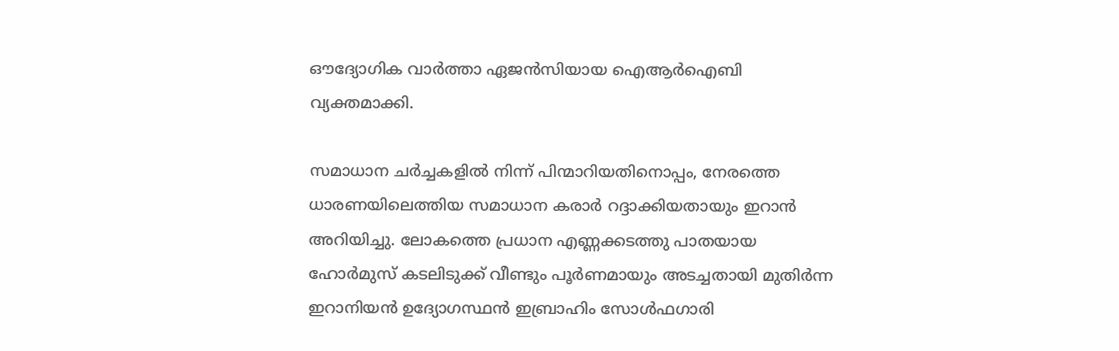ഔദ്യോഗിക വാർത്താ ഏജൻസിയായ ഐആർഐബി വ്യക്തമാക്കി.

സമാധാന ചർച്ചകളിൽ നിന്ന് പിന്മാറിയതിനൊപ്പം, നേരത്തെ ധാരണയിലെത്തിയ സമാധാന കരാർ റദ്ദാക്കിയതായും ഇറാൻ അറിയിച്ചു. ലോകത്തെ പ്രധാന എണ്ണക്കടത്തു പാതയായ ഹോർമുസ് കടലിടുക്ക് വീണ്ടും പൂർണമായും അടച്ചതായി മുതിർന്ന ഇറാനിയൻ ഉദ്യോഗസ്ഥൻ ഇബ്രാഹിം സോൾഫഗാരി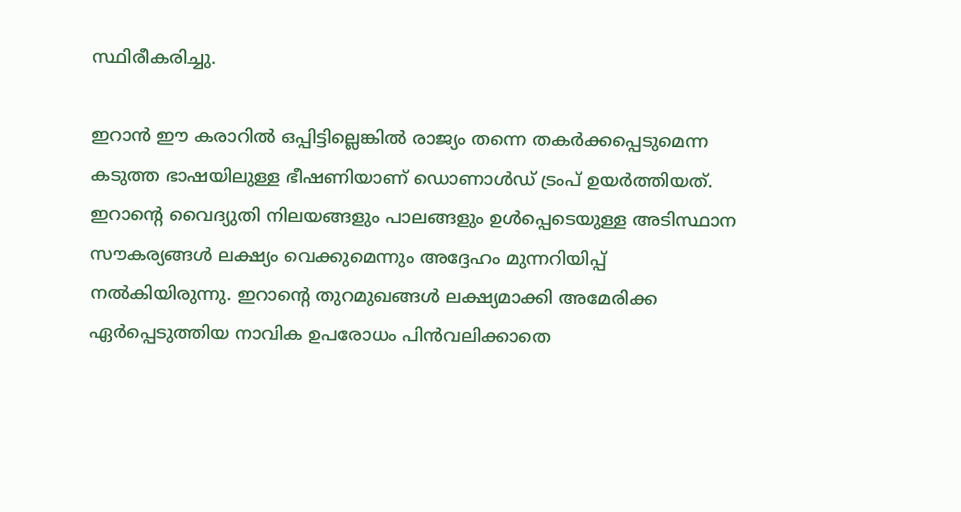സ്ഥിരീകരിച്ചു.

ഇറാൻ ഈ കരാറിൽ ഒപ്പിട്ടില്ലെങ്കിൽ രാജ്യം തന്നെ തകർക്കപ്പെടുമെന്ന കടുത്ത ഭാഷയിലുള്ള ഭീഷണിയാണ് ഡൊണാൾഡ് ട്രംപ് ഉയർത്തിയത്. ഇറാന്റെ വൈദ്യുതി നിലയങ്ങളും പാലങ്ങളും ഉൾപ്പെടെയുള്ള അടിസ്ഥാന സൗകര്യങ്ങൾ ലക്ഷ്യം വെക്കുമെന്നും അദ്ദേഹം മുന്നറിയിപ്പ് നൽകിയിരുന്നു. ഇറാന്റെ തുറമുഖങ്ങൾ ലക്ഷ്യമാക്കി അമേരിക്ക ഏർപ്പെടുത്തിയ നാവിക ഉപരോധം പിൻവലിക്കാതെ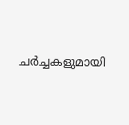ചർച്ചകളുമായി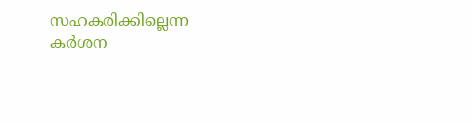സഹകരിക്കില്ലെന്ന കർശന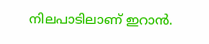നിലപാടിലാണ് ഇറാൻ.